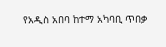የአዲስ አበባ ከተማ አካባቢ ጥበቃ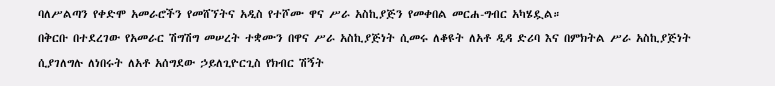ባለሥልጣን የቀድሞ አመራሮችን የመሸኘትና አዲስ የተሾሙ ዋና ሥራ አስኪያጅን የመቀበል መርሐ-ግብር አካሄዷል።
በቅርቡ በተደረገው የአመራር ሽግሽግ መሠረት ተቋሙን በዋና ሥራ አስኪያጅነት ሲመሩ ለቆዩት ለአቶ ዲዳ ድሪባ እና በምክትል ሥራ አስኪያጅነት ሲያገለግሉ ለነበሩት ለአቶ አሰግደው ኃይለጊዮርጊስ የክብር ሽኝት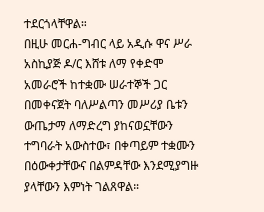ተደርጎላቸዋል።
በዚሁ መርሐ-ግብር ላይ አዲሱ ዋና ሥራ አስኪያጅ ዶ/ር እሸቱ ለማ የቀድሞ አመራሮች ከተቋሙ ሠራተኞች ጋር በመቀናጀት ባለሥልጣን መሥሪያ ቤቱን ውጤታማ ለማድረግ ያከናወኗቸውን ተግባራት አውስተው፣ በቀጣይም ተቋሙን በዕውቀታቸውና በልምዳቸው እንደሚያግዙ ያላቸውን እምነት ገልጸዋል።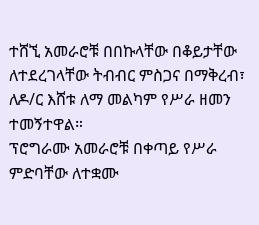ተሸኚ አመራሮቹ በበኩላቸው በቆይታቸው ለተደረገላቸው ትብብር ምስጋና በማቅረብ፣ ለዶ/ር እሸቱ ለማ መልካም የሥራ ዘመን ተመኝተዋል።
ፕሮግራሙ አመራሮቹ በቀጣይ የሥራ ምድባቸው ለተቋሙ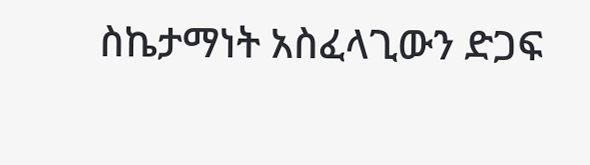ስኬታማነት አስፈላጊውን ድጋፍ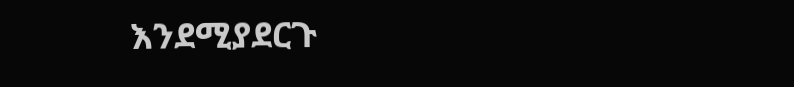እንደሚያደርጉ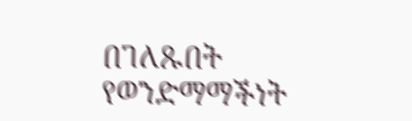በገለጹበት የወንድማማችነት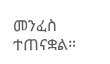መንፈስ ተጠናቋል።